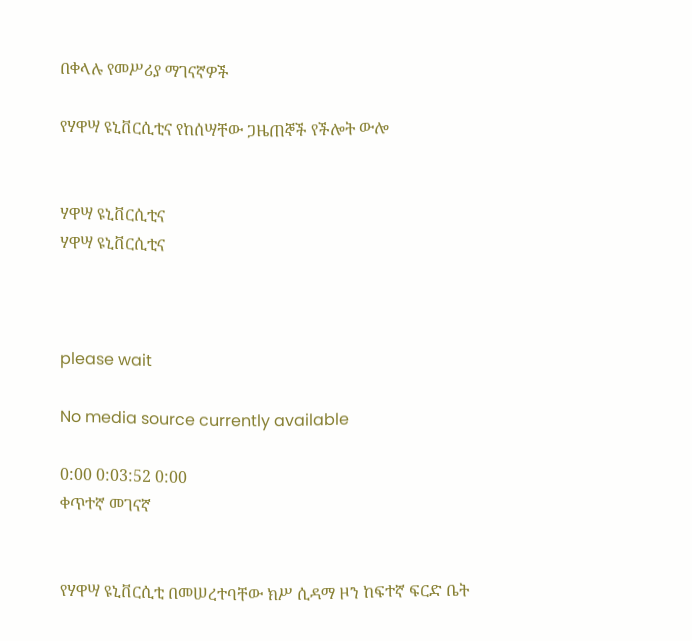በቀላሉ የመሥሪያ ማገናኛዎች

የሃዋሣ ዩኒቨርሲቲና የከሰሣቸው ጋዜጠኞች የችሎት ውሎ


ሃዋሣ ዩኒቨርሲቲና
ሃዋሣ ዩኒቨርሲቲና



please wait

No media source currently available

0:00 0:03:52 0:00
ቀጥተኛ መገናኛ


የሃዋሣ ዩኒቨርሲቲ በመሠረተባቸው ክሥ ሲዳማ ዞን ከፍተኛ ፍርድ ቤት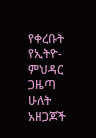የቀረቡት የኢትዮ-ምህዳር ጋዜጣ ሁለት አዘጋጆች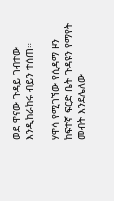ወደ ዋናው ጉዳይ ገብተው እንዲከራከሩ ብይን ተሰጠ።

ሃዋሳ የሚገኘው የሲዳማ ዞን ከፍተኛ ፍርድ ቤት ጉዳዩን የማየት መብት እንደሌለው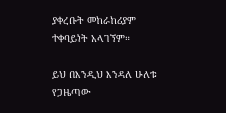ያቀረቡት መከራከሪያም ተቀባይነት አላገኘም።

ይህ በእንዲህ እንዳለ ሁለቱ የጋዜጣው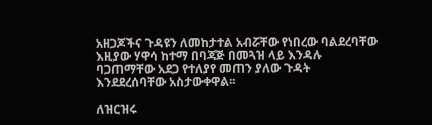አዘጋጆችና ጉዳዩን ለመከታተል አብሯቸው የነበረው ባልደረባቸው እዚያው ሃዋሳ ከተማ በባጃጅ በመጓዝ ላይ እንዳሉ ባጋጠማቸው አደጋ የተለያየ መጠን ያለው ጉዳት እንደደረሰባቸው አስታውቀዋል፡፡

ለዝርዝሩ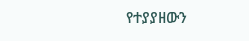የተያያዘውን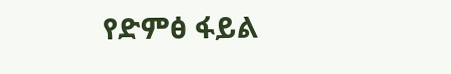የድምፅ ፋይል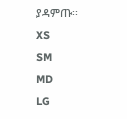ያዳምጡ፡፡
XS
SM
MD
LG